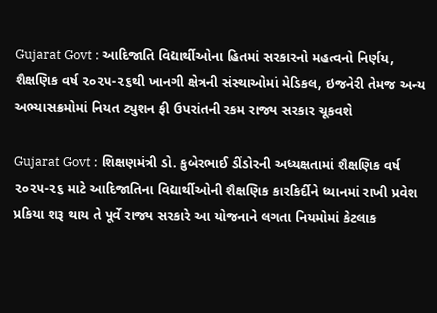Gujarat Govt : આદિજાતિ વિદ્યાર્થીઓના હિતમાં સરકારનો મહત્વનો નિર્ણય, શૈક્ષણિક વર્ષ ૨૦૨૫-૨૬થી ખાનગી ક્ષેત્રની સંસ્થાઓમાં મેડિકલ, ઇજનેરી તેમજ અન્ય અભ્યાસક્રમોમાં નિયત ટ્યુશન ફી ઉપરાંતની રકમ રાજ્ય સરકાર ચૂકવશે

Gujarat Govt : શિક્ષણમંત્રી ડો. કુબેરભાઈ ડીંડોરની અધ્યક્ષતામાં શૈક્ષણિક વર્ષ ૨૦૨૫-૨૬ માટે આદિજાતિના વિદ્યાર્થીઓની શૈક્ષણિક કારકિર્દીને ધ્યાનમાં રાખી પ્રવેશ પ્રકિયા શરૂ થાય તે પૂર્વે રાજ્ય સરકારે આ યોજનાને લગતા નિયમોમાં કેટલાક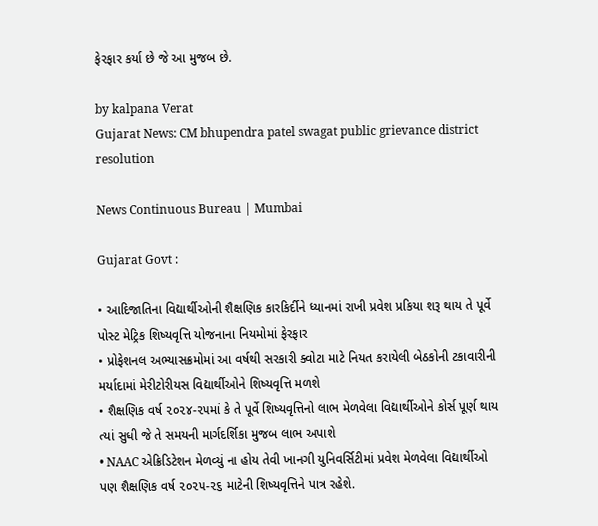ફેરફાર કર્યા છે જે આ મુજબ છે.

by kalpana Verat
Gujarat News: CM bhupendra patel swagat public grievance district resolution

News Continuous Bureau | Mumbai

Gujarat Govt :

• આદિજાતિના વિદ્યાર્થીઓની શૈક્ષણિક કારકિર્દીને ધ્યાનમાં રાખી પ્રવેશ પ્રકિયા શરૂ થાય તે પૂર્વે પોસ્ટ મેટ્રિક શિષ્યવૃત્તિ યોજનાના નિયમોમાં ફેરફાર
• પ્રોફેશનલ અભ્યાસક્રમોમાં આ વર્ષથી સરકારી ક્વોટા માટે નિયત કરાયેલી બેઠકોની ટકાવારીની મર્યાદામાં મેરીટોરીયસ વિદ્યાર્થીઓને શિષ્યવૃત્તિ મળશે
• શૈક્ષણિક વર્ષ ૨૦૨૪-૨૫માં કે તે પૂર્વે શિષ્યવૃત્તિનો લાભ મેળવેલા વિદ્યાર્થીઓને કોર્સ પૂર્ણ થાય ત્યાં સુધી જે તે સમયની માર્ગદર્શિકા મુજબ લાભ અપાશે
• NAAC એક્રિડિટેશન મેળવ્યું ના હોય તેવી ખાનગી યુનિવર્સિટીમાં પ્રવેશ મેળવેલા વિદ્યાર્થીઓ પણ શૈક્ષણિક વર્ષ ૨૦૨૫-૨૬ માટેની શિષ્યવૃત્તિને પાત્ર રહેશે.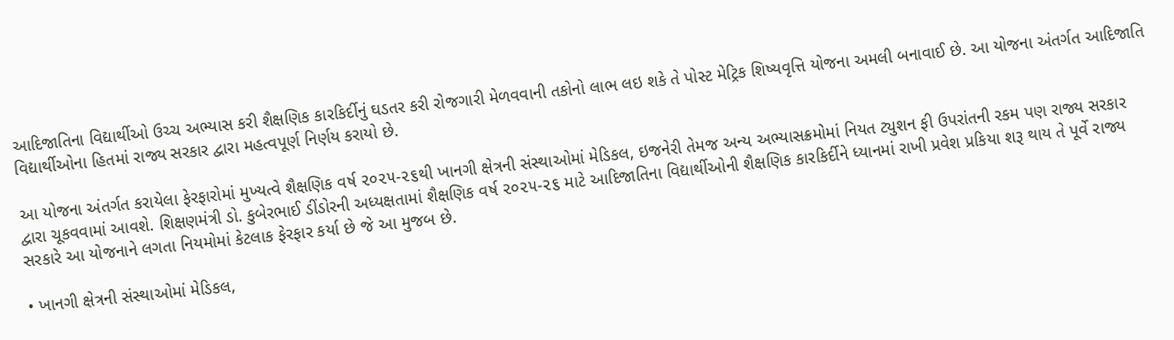આદિજાતિના વિદ્યાર્થીઓ ઉચ્ચ અભ્યાસ કરી શૈક્ષણિક કારકિર્દીનું ઘડતર કરી રોજગારી મેળવવાની તકોનો લાભ લઇ શકે તે પોસ્ટ મેટ્રિક શિષ્યવૃત્તિ યોજના અમલી બનાવાઈ છે. આ યોજના અંતર્ગત આદિજાતિ વિદ્યાર્થીઓના હિતમાં રાજ્ય સરકાર દ્વારા મહત્વપૂર્ણ નિર્ણય કરાયો છે.

આ યોજના અંતર્ગત કરાયેલા ફેરફારોમાં મુખ્યત્વે શૈક્ષણિક વર્ષ ૨૦૨૫-૨૬થી ખાનગી ક્ષેત્રની સંસ્થાઓમાં મેડિકલ, ઇજનેરી તેમજ અન્ય અભ્યાસક્રમોમાં નિયત ટ્યુશન ફી ઉપરાંતની રકમ પણ રાજ્ય સરકાર દ્વારા ચૂકવવામાં આવશે. શિક્ષણમંત્રી ડો. કુબેરભાઈ ડીંડોરની અધ્યક્ષતામાં શૈક્ષણિક વર્ષ ૨૦૨૫-૨૬ માટે આદિજાતિના વિદ્યાર્થીઓની શૈક્ષણિક કારકિર્દીને ધ્યાનમાં રાખી પ્રવેશ પ્રકિયા શરૂ થાય તે પૂર્વે રાજ્ય સરકારે આ યોજનાને લગતા નિયમોમાં કેટલાક ફેરફાર કર્યા છે જે આ મુજબ છે.

• ખાનગી ક્ષેત્રની સંસ્થાઓમાં મેડિકલ,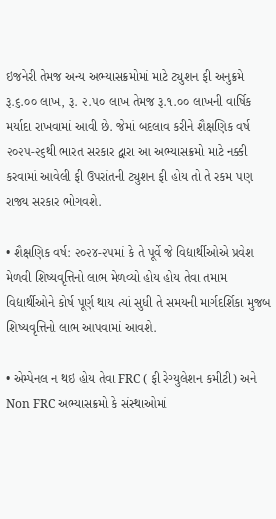ઇજનેરી તેમજ અન્ય અભ્યાસક્રમોમાં માટે ટ્યુશન ફી અનુક્રમે રૂ.૬.૦૦ લાખ, રૂ. ૨.૫૦ લાખ તેમજ રૂ.૧.૦૦ લાખની વાર્ષિક મર્યાદા રાખવામાં આવી છે. જેમાં બદલાવ કરીને શૈક્ષણિક વર્ષ ૨૦૨૫-૨૬થી ભારત સરકાર દ્વારા આ અભ્યાસક્રમો માટે નક્કી કરવામાં આવેલી ફી ઉપરાંતની ટ્યુશન ફી હોય તો તે રકમ પણ રાજ્ય સરકાર ભોગવશે.

• શૈક્ષણિક વર્ષ: ૨૦૨૪-૨૫માં કે તે પૂર્વે જે વિદ્યાર્થીઓએ પ્રવેશ મેળવી શિષ્યવૃત્તિનો લાભ મેળવ્યો હોય હોય તેવા તમામ વિદ્યાર્થીઓને કોર્ષ પૂર્ણ થાય ત્યાં સુધી તે સમયની માર્ગદર્શિકા મુજબ શિષ્યવૃત્તિનો લાભ આપવામાં આવશે.

• એમ્પેનલ ન થઇ હોય તેવા FRC ( ફી રેગ્યુલેશન કમીટી) અને Non FRC અભ્યાસક્રમો કે સંસ્થાઓમાં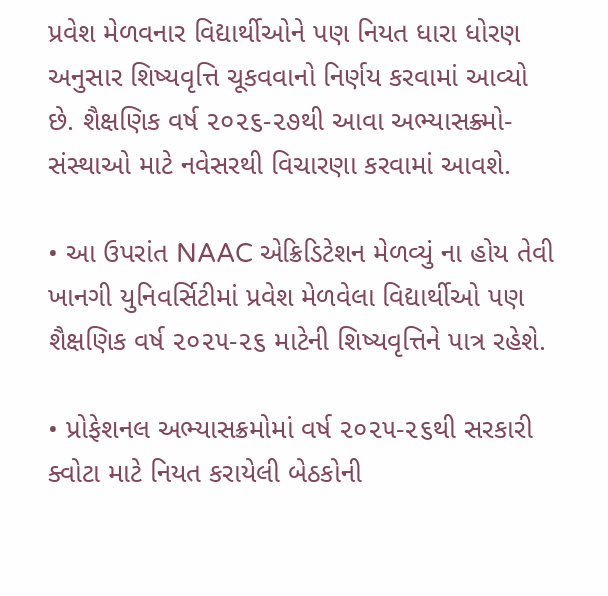પ્રવેશ મેળવનાર વિદ્યાર્થીઓને પણ નિયત ધારા ધોરણ અનુસાર શિષ્યવૃત્તિ ચૂકવવાનો નિર્ણય કરવામાં આવ્યો છે. શૈક્ષણિક વર્ષ ૨૦૨૬-૨૭થી આવા અભ્યાસક્ર્મો-સંસ્થાઓ માટે નવેસરથી વિચારણા કરવામાં આવશે.

• આ ઉપરાંત NAAC એક્રિડિટેશન મેળવ્યું ના હોય તેવી ખાનગી યુનિવર્સિટીમાં પ્રવેશ મેળવેલા વિદ્યાર્થીઓ પણ શૈક્ષણિક વર્ષ ૨૦૨૫-૨૬ માટેની શિષ્યવૃત્તિને પાત્ર રહેશે.

• પ્રોફેશનલ અભ્યાસક્રમોમાં વર્ષ ૨૦૨૫-૨૬થી સરકારી ક્વોટા માટે નિયત કરાયેલી બેઠકોની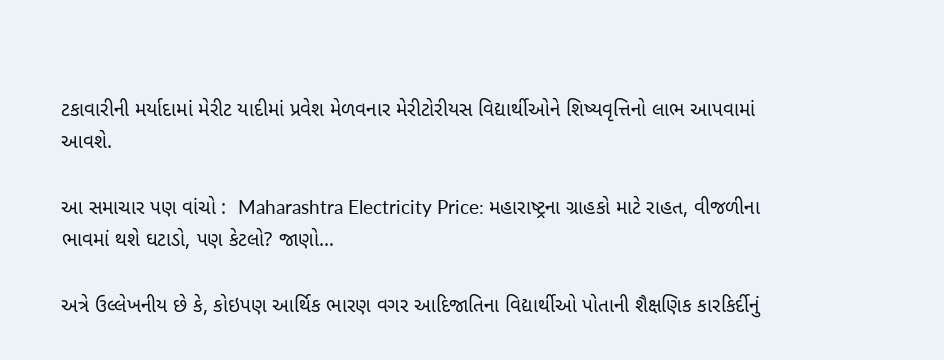ટકાવારીની મર્યાદામાં મેરીટ યાદીમાં પ્રવેશ મેળવનાર મેરીટોરીયસ વિદ્યાર્થીઓને શિષ્યવૃત્તિનો લાભ આપવામાં આવશે.

આ સમાચાર પણ વાંચો :  Maharashtra Electricity Price: મહારાષ્ટ્રના ગ્રાહકો માટે રાહત, વીજળીના ભાવમાં થશે ઘટાડો, પણ કેટલો? જાણો…

અત્રે ઉલ્લેખનીય છે કે, કોઇપણ આર્થિક ભારણ વગર આદિજાતિના વિદ્યાર્થીઓ પોતાની શૈક્ષણિક કારકિર્દીનું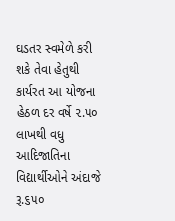ઘડતર સ્વમેળે કરી શકે તેવા હેતુથી કાર્યરત આ યોજના હેઠળ દર વર્ષે ૨.૫૦ લાખથી વધુ આદિજાતિના વિદ્યાર્થીઓને અંદાજે રૂ.૬૫૦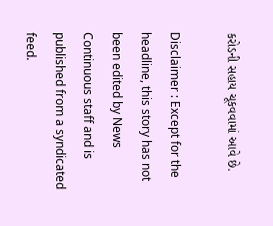કરોડની સહાય ચૂકવવામાં આવે છે.

Disclaimer : Except for the headline, this story has not been edited by News Continuous staff and is published from a syndicated feed.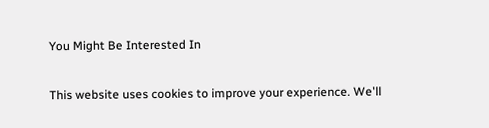You Might Be Interested In

This website uses cookies to improve your experience. We'll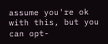assume you're ok with this, but you can opt-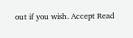out if you wish. Accept Read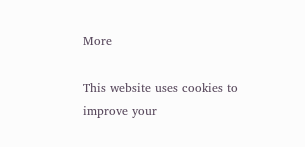More

This website uses cookies to improve your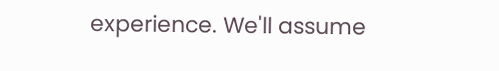experience. We'll assume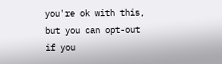you're ok with this, but you can opt-out if you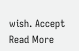wish. Accept Read More